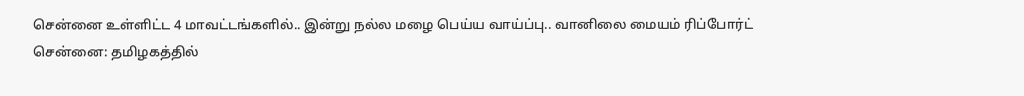சென்னை உள்ளிட்ட 4 மாவட்டங்களில்.. இன்று நல்ல மழை பெய்ய வாய்ப்பு.. வானிலை மையம் ரிப்போர்ட்
சென்னை: தமிழகத்தில்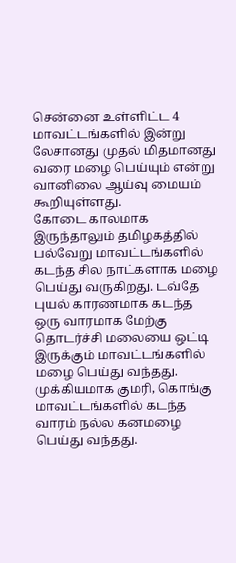சென்னை உள்ளிட்ட 4 மாவட்டங்களில் இன்று லேசானது முதல் மிதமானது வரை மழை பெய்யும் என்று வானிலை ஆய்வு மையம் கூறியுள்ளது.
கோடை காலமாக இருந்தாலும் தமிழகத்தில் பல்வேறு மாவட்டங்களில் கடந்த சில நாட்களாக மழை பெய்து வருகிறது. டவ்தே புயல் காரணமாக கடந்த ஒரு வாரமாக மேற்கு தொடர்ச்சி மலையை ஒட்டி இருக்கும் மாவட்டங்களில் மழை பெய்து வந்தது.
முக்கியமாக குமரி, கொங்கு மாவட்டங்களில் கடந்த வாரம் நல்ல கனமழை பெய்து வந்தது.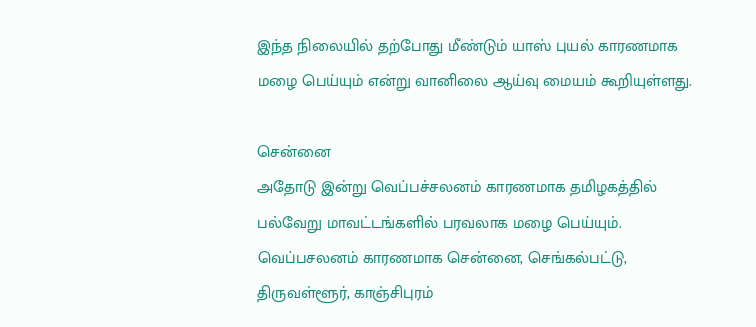இந்த நிலையில் தற்போது மீண்டும் யாஸ் புயல் காரணமாக மழை பெய்யும் என்று வானிலை ஆய்வு மையம் கூறியுள்ளது.

சென்னை
அதோடு இன்று வெப்பச்சலனம் காரணமாக தமிழகத்தில் பல்வேறு மாவட்டங்களில் பரவலாக மழை பெய்யும். வெப்பசலனம் காரணமாக சென்னை, செங்கல்பட்டு, திருவள்ளூர், காஞ்சிபுரம்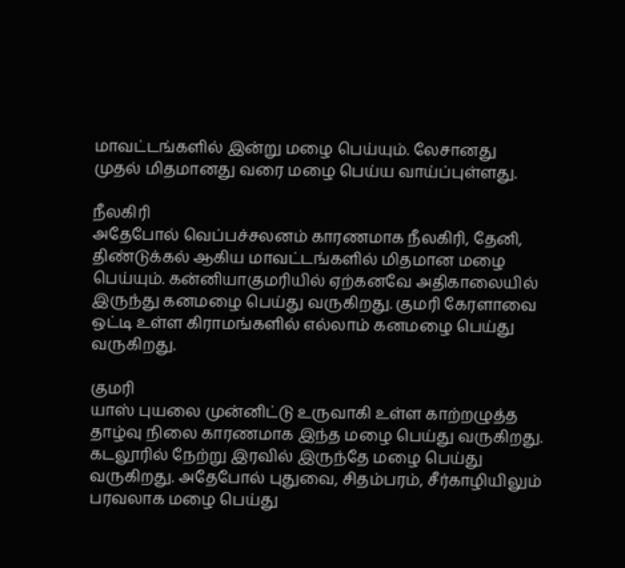மாவட்டங்களில் இன்று மழை பெய்யும். லேசானது முதல் மிதமானது வரை மழை பெய்ய வாய்ப்புள்ளது.

நீலகிரி
அதேபோல் வெப்பச்சலனம் காரணமாக நீலகிரி, தேனி, திண்டுக்கல் ஆகிய மாவட்டங்களில் மிதமான மழை பெய்யும். கன்னியாகுமரியில் ஏற்கனவே அதிகாலையில் இருந்து கனமழை பெய்து வருகிறது. குமரி கேரளாவை ஒட்டி உள்ள கிராமங்களில் எல்லாம் கனமழை பெய்து வருகிறது.

குமரி
யாஸ் புயலை முன்னிட்டு உருவாகி உள்ள காற்றழுத்த தாழ்வு நிலை காரணமாக இந்த மழை பெய்து வருகிறது. கடலூரில் நேற்று இரவில் இருந்தே மழை பெய்து வருகிறது. அதேபோல் புதுவை, சிதம்பரம், சீர்காழியிலும் பரவலாக மழை பெய்து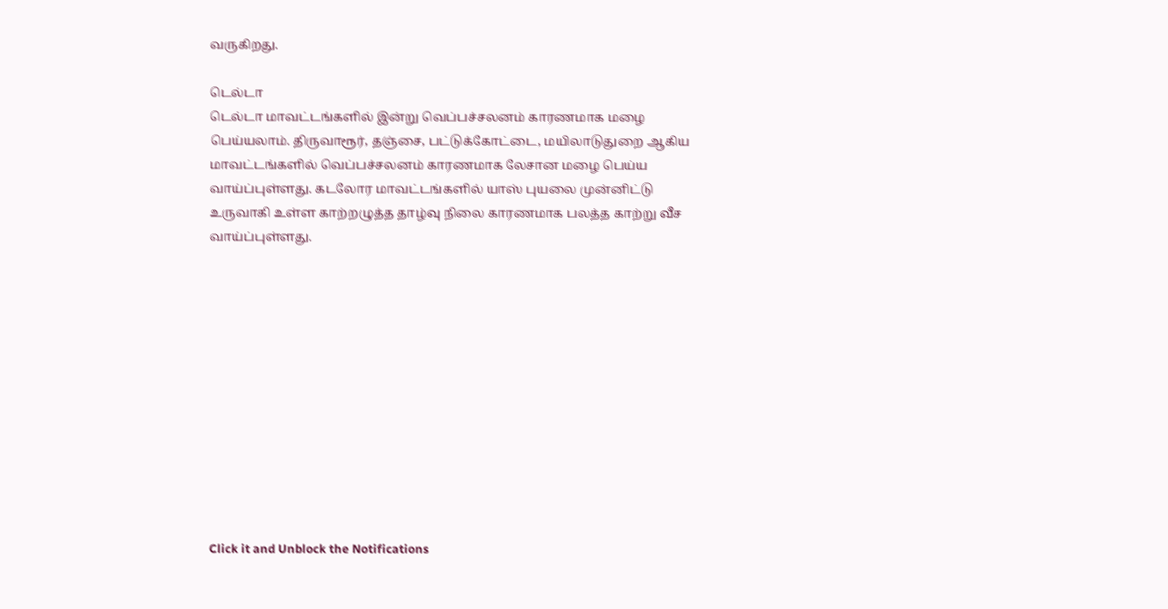வருகிறது.

டெல்டா
டெல்டா மாவட்டங்களில் இன்று வெப்பச்சலனம் காரணமாக மழை பெய்யலாம். திருவாரூர், தஞ்சை, பட்டுக்கோட்டை, மயிலாடுதுறை ஆகிய மாவட்டங்களில் வெப்பச்சலனம் காரணமாக லேசான மழை பெய்ய வாய்ப்புள்ளது. கடலோர மாவட்டங்களில் யாஸ் புயலை முன்னிட்டு உருவாகி உள்ள காற்றழுத்த தாழ்வு நிலை காரணமாக பலத்த காற்று வீச வாய்ப்புள்ளது.












Click it and Unblock the Notifications